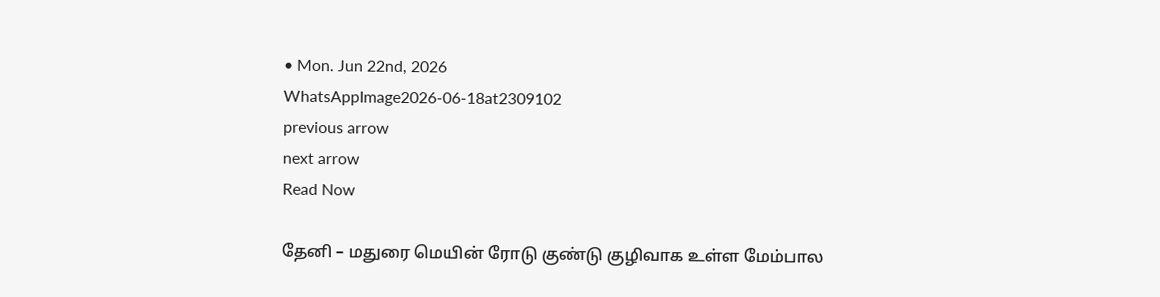• Mon. Jun 22nd, 2026
WhatsAppImage2026-06-18at2309102
previous arrow
next arrow
Read Now

தேனி – மதுரை மெயின் ரோடு குண்டு குழிவாக உள்ள மேம்பால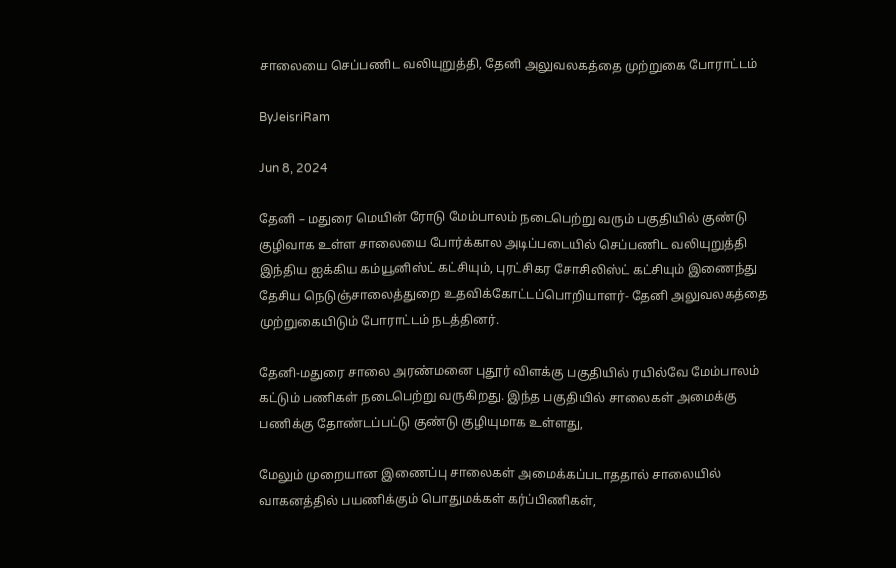சாலையை செப்பணிட வலியுறுத்தி, தேனி அலுவலகத்தை முற்றுகை போராட்டம்

ByJeisriRam

Jun 8, 2024

தேனி – மதுரை மெயின் ரோடு மேம்பாலம் நடைபெற்று வரும் பகுதியில் குண்டு குழிவாக உள்ள சாலையை போர்க்கால அடிப்படையில் செப்பணிட வலியுறுத்தி இந்திய ஐக்கிய கம்யூனிஸ்ட் கட்சியும், புரட்சிகர சோசிலிஸ்ட் கட்சியும் இணைந்து தேசிய நெடுஞ்சாலைத்துறை உதவிக்கோட்டப்பொறியாளர்- தேனி அலுவலகத்தை முற்றுகையிடும் போராட்டம் நடத்தினர்.

தேனி-மதுரை சாலை அரண்மனை புதூர் விளக்கு பகுதியில் ரயில்வே மேம்பாலம் கட்டும் பணிகள் நடைபெற்று வருகிறது. இந்த பகுதியில் சாலைகள் அமைக்கு பணிக்கு தோண்டப்பட்டு குண்டு குழியுமாக உள்ளது,

மேலும் முறையான இணைப்பு சாலைகள் அமைக்கப்படாததால் சாலையில் வாகனத்தில் பயணிக்கும் பொதுமக்கள் கர்ப்பிணிகள்,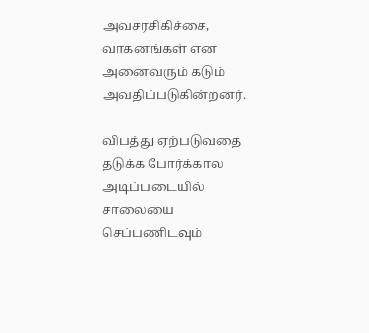அவசரசிகிச்சை, வாகனங்கள் என அனைவரும் கடும் அவதிப்படுகின்றனர்.

விபத்து ஏற்படுவதை தடுக்க போர்க்கால அடிப்படையில் சாலையை செப்பணிடவும்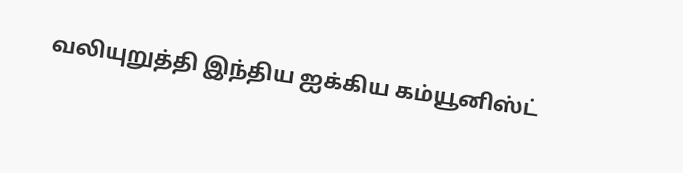வலியுறுத்தி இந்திய ஐக்கிய கம்யூனிஸ்ட்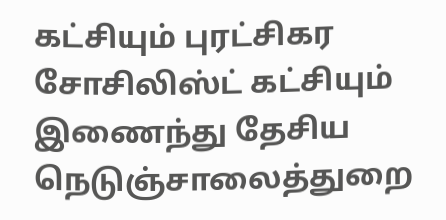கட்சியும் புரட்சிகர சோசிலிஸ்ட் கட்சியும் இணைந்து தேசிய நெடுஞ்சாலைத்துறை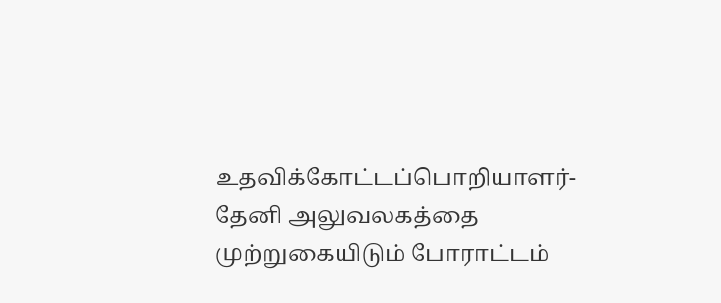உதவிக்கோட்டப்பொறியாளர்- தேனி அலுவலகத்தை முற்றுகையிடும் போராட்டம்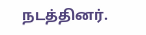நடத்தினர்.